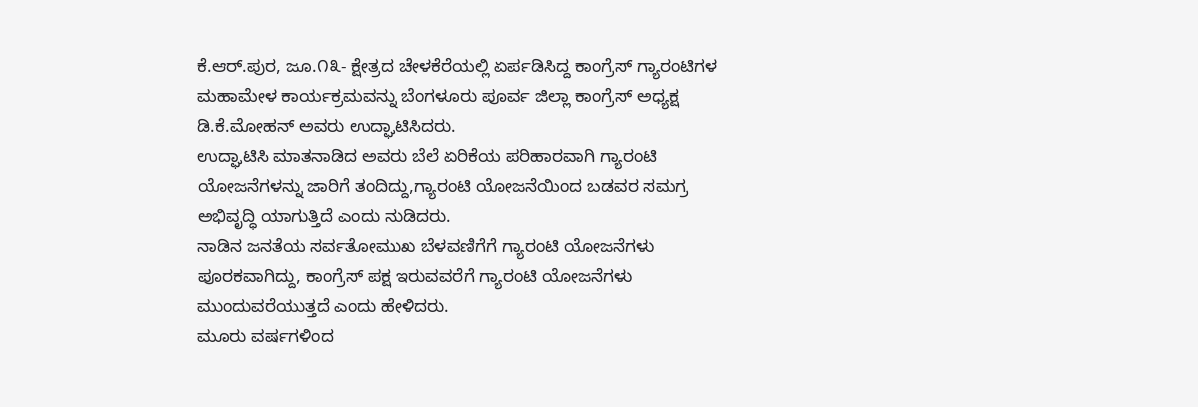ಕೆ.ಆರ್.ಪುರ, ಜೂ.೧೩- ಕ್ಷೇತ್ರದ ಚೇಳಕೆರೆಯಲ್ಲಿ ಏರ್ಪಡಿಸಿದ್ದ ಕಾಂಗ್ರೆಸ್ ಗ್ಯಾರಂಟಿಗಳ ಮಹಾಮೇಳ ಕಾರ್ಯಕ್ರಮವನ್ನು ಬೆಂಗಳೂರು ಪೂರ್ವ ಜಿಲ್ಲಾ ಕಾಂಗ್ರೆಸ್ ಅಧ್ಯಕ್ಷ ಡಿ.ಕೆ.ಮೋಹನ್ ಅವರು ಉದ್ಘಾಟಿಸಿದರು.
ಉದ್ಘಾಟಿಸಿ ಮಾತನಾಡಿದ ಅವರು ಬೆಲೆ ಏರಿಕೆಯ ಪರಿಹಾರವಾಗಿ ಗ್ಯಾರಂಟಿ ಯೋಜನೆಗಳನ್ನು ಜಾರಿಗೆ ತಂದಿದ್ದು,ಗ್ಯಾರಂಟಿ ಯೋಜನೆಯಿಂದ ಬಡವರ ಸಮಗ್ರ ಅಭಿವೃದ್ಧಿ ಯಾಗುತ್ತಿದೆ ಎಂದು ನುಡಿದರು.
ನಾಡಿನ ಜನತೆಯ ಸರ್ವತೋಮುಖ ಬೆಳವಣಿಗೆಗೆ ಗ್ಯಾರಂಟಿ ಯೋಜನೆಗಳು ಪೂರಕವಾಗಿದ್ದು, ಕಾಂಗ್ರೆಸ್ ಪಕ್ಷ ಇರುವವರೆಗೆ ಗ್ಯಾರಂಟಿ ಯೋಜನೆಗಳು ಮುಂದುವರೆಯುತ್ತದೆ ಎಂದು ಹೇಳಿದರು.
ಮೂರು ವರ್ಷಗಳಿಂದ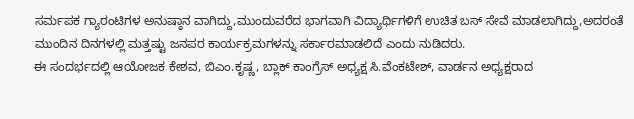ಸರ್ಮಪಕ ಗ್ಯಾರಂಟಿಗಳ ಅನುಷ್ಠಾನ ವಾಗಿದ್ದು,ಮುಂದುವರೆದ ಭಾಗವಾಗಿ ವಿದ್ಯಾರ್ಥಿಗಳಿಗೆ ಉಚಿತ ಬಸ್ ಸೇವೆ ಮಾಡಲಾಗಿದ್ದು,ಅದರಂತೆ ಮುಂದಿನ ದಿನಗಳಲ್ಲಿ ಮತ್ತಷ್ಟು ಜನಪರ ಕಾರ್ಯಕ್ರಮಗಳನ್ನು ಸರ್ಕಾರಮಾಡಲಿದೆ ಎಂದು ನುಡಿದರು.
ಈ ಸಂದರ್ಭದಲ್ಲಿ ಆಯೋಜಕ ಕೇಶವ, ಬಿಎಂ.ಕೃಷ್ಣ, ಬ್ಲಾಕ್ ಕಾಂಗ್ರೆಸ್ ಅಧ್ಯಕ್ಷ ಸಿ.ವೆಂಕಟೇಶ್, ವಾರ್ಡನ ಅಧ್ಯಕ್ಷರಾದ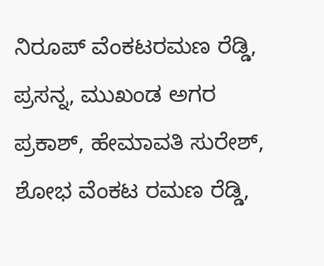ನಿರೂಪ್ ವೆಂಕಟರಮಣ ರೆಡ್ಡಿ, ಪ್ರಸನ್ನ, ಮುಖಂಡ ಅಗರ ಪ್ರಕಾಶ್, ಹೇಮಾವತಿ ಸುರೇಶ್, ಶೋಭ ವೆಂಕಟ ರಮಣ ರೆಡ್ಡಿ,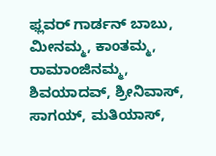ಫ್ಲವರ್ ಗಾರ್ಡನ್ ಬಾಬು, ಮೀನಮ್ಮ, ಕಾಂತಮ್ಮ, ರಾಮಾಂಜಿನಮ್ಮ, ಶಿವಯಾದವ್, ಶ್ರೀನಿವಾಸ್, ಸಾಗಯ್, ಮತಿಯಾಸ್,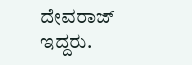ದೇವರಾಜ್ ಇದ್ದರು.